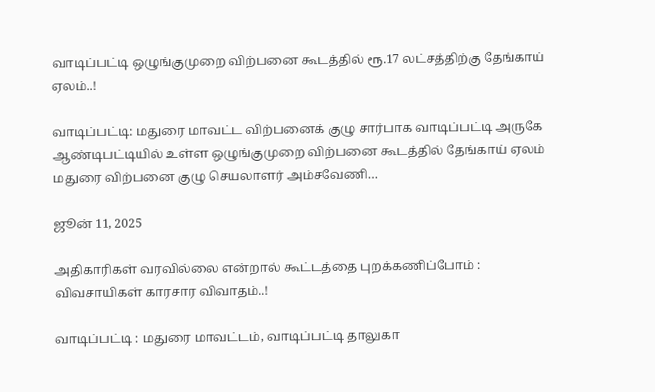வாடிப்பட்டி ஒழுங்குமுறை விற்பனை கூடத்தில் ரூ.17 லட்சத்திற்கு தேங்காய் ஏலம்..!

வாடிப்பட்டி: மதுரை மாவட்ட விற்பனைக் குழு சார்பாக வாடிப்பட்டி அருகே ஆண்டிபட்டியில் உள்ள ஒழுங்குமுறை விற்பனை கூடத்தில் தேங்காய் ஏலம் மதுரை விற்பனை குழு செயலாளர் அம்சவேணி…

ஜூன் 11, 2025

அதிகாரிகள் வரவில்லை என்றால் கூட்டத்தை புறக்கணிப்போம் : விவசாயிகள் காரசார விவாதம்..!

வாடிப்பட்டி : மதுரை மாவட்டம், வாடிப்பட்டி தாலுகா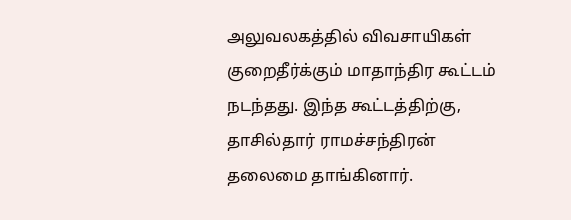அலுவலகத்தில் விவசாயிகள் குறைதீர்க்கும் மாதாந்திர கூட்டம் நடந்தது. இந்த கூட்டத்திற்கு, தாசில்தார் ராமச்சந்திரன் தலைமை தாங்கினார்.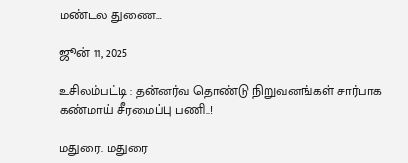மண்டல துணை…

ஜூன் 11, 2025

உசிலம்பட்டி : தன்னர்வ தொண்டு நிறுவனங்கள் சார்பாக கண்மாய் சீரமைப்பு பணி..!

மதுரை. மதுரை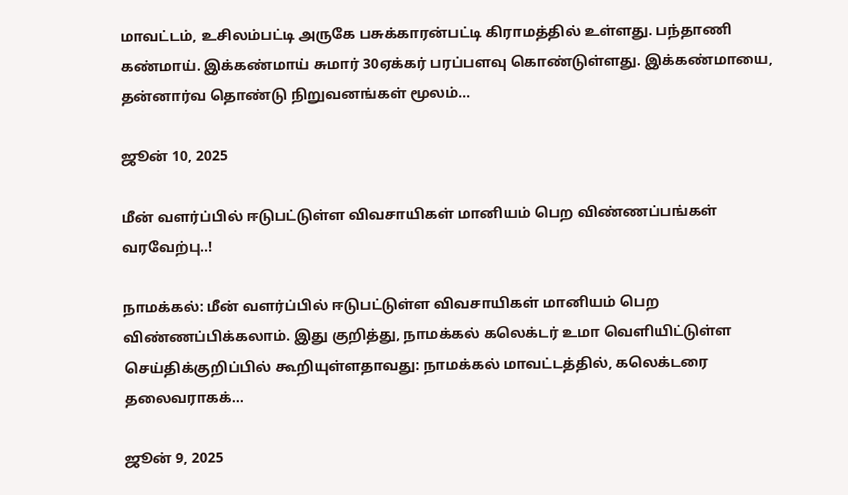மாவட்டம், உசிலம்பட்டி அருகே பசுக்காரன்பட்டி கிராமத்தில் உள்ளது. பந்தாணி கண்மாய். இக்கண்மாய் சுமார் 30ஏக்கர் பரப்பளவு கொண்டுள்ளது. இக்கண்மாயை, தன்னார்வ தொண்டு நிறுவனங்கள் மூலம்…

ஜூன் 10, 2025

மீன் வளர்ப்பில் ஈடுபட்டுள்ள விவசாயிகள் மானியம் பெற விண்ணப்பங்கள் வரவேற்பு..!

நாமக்கல்: மீன் வளர்ப்பில் ஈடுபட்டுள்ள விவசாயிகள் மானியம் பெற விண்ணப்பிக்கலாம். இது குறித்து, நாமக்கல் கலெக்டர் உமா வெளியிட்டுள்ள செய்திக்குறிப்பில் கூறியுள்ளதாவது: நாமக்கல் மாவட்டத்தில், கலெக்டரை தலைவராகக்…

ஜூன் 9, 2025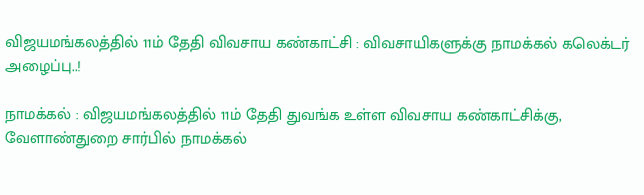விஜயமங்கலத்தில் 11ம் தேதி விவசாய கண்காட்சி : விவசாயிகளுக்கு நாமக்கல் கலெக்டர் அழைப்பு..!

நாமக்கல் : விஜயமங்கலத்தில் 11ம் தேதி துவங்க உள்ள விவசாய கண்காட்சிக்கு, வேளாண்துறை சார்பில் நாமக்கல்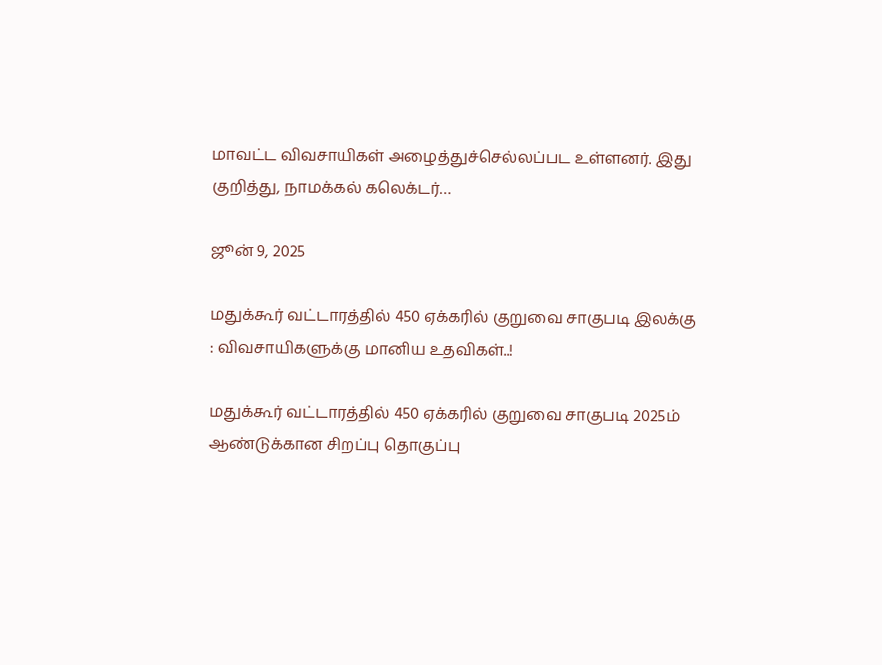மாவட்ட விவசாயிகள் அழைத்துச்செல்லப்பட உள்ளனர். இது குறித்து, நாமக்கல் கலெக்டர்…

ஜூன் 9, 2025

மதுக்கூர் வட்டாரத்தில் 450 ஏக்கரில் குறுவை சாகுபடி இலக்கு : விவசாயிகளுக்கு மானிய உதவிகள்..!

மதுக்கூர் வட்டாரத்தில் 450 ஏக்கரில் குறுவை சாகுபடி 2025ம் ஆண்டுக்கான சிறப்பு தொகுப்பு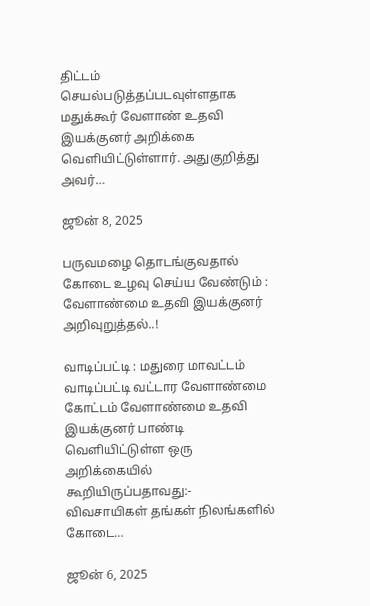திட்டம் செயல்படுத்தப்படவுள்ளதாக மதுக்கூர் வேளாண் உதவி இயக்குனர் அறிக்கை வெளியிட்டுள்ளார். அதுகுறித்து அவர்…

ஜூன் 8, 2025

பருவமழை தொடங்குவதால் கோடை உழவு செய்ய வேண்டும் : வேளாண்மை உதவி இயக்குனர் அறிவுறுத்தல்..!

வாடிப்பட்டி : மதுரை மாவட்டம் வாடிப்பட்டி வட்டார வேளாண்மை கோட்டம் வேளாண்மை உதவி இயக்குனர் பாண்டி வெளியிட்டுள்ள ஒரு அறிக்கையில் கூறியிருப்பதாவது:- விவசாயிகள் தங்கள் நிலங்களில் கோடை…

ஜூன் 6, 2025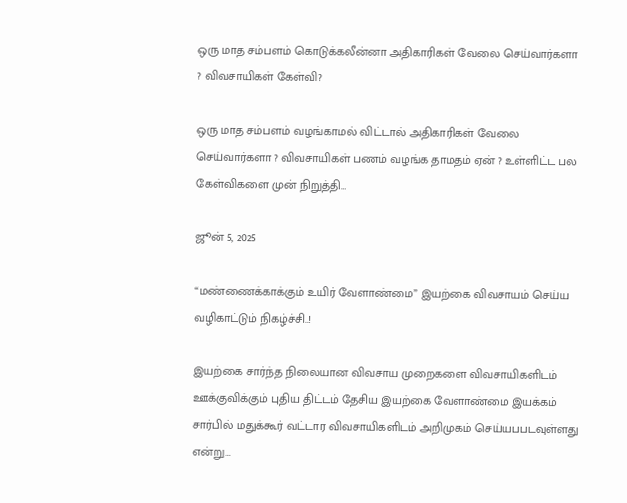ஒரு மாத சம்பளம் கொடுக்கலீன்னா அதிகாரிகள் வேலை செய்வார்களா ? விவசாயிகள் கேள்வி?

ஒரு மாத சம்பளம் வழங்காமல் விட்டால் அதிகாரிகள் வேலை செய்வார்களா ? விவசாயிகள் பணம் வழங்க தாமதம் ஏன் ? உள்ளிட்ட பல கேள்விகளை முன் நிறுத்தி…

ஜூன் 5, 2025

“மண்ணைக்காக்கும் உயிர் வேளாண்மை” இயற்கை விவசாயம் செய்ய வழிகாட்டும் நிகழ்ச்சி..!

இயற்கை சார்ந்த நிலையான விவசாய முறைகளை விவசாயிகளிடம் ஊக்குவிக்கும் புதிய திட்டம் தேசிய இயற்கை வேளாண்மை இயக்கம் சார்பில் மதுக்கூர் வட்டார விவசாயிகளிடம் அறிமுகம் செய்யபபடவுள்ளது என்று…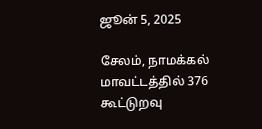ஜூன் 5, 2025

சேலம், நாமக்கல் மாவட்டத்தில் 376 கூட்டுறவு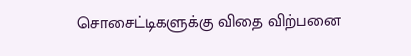சொசைட்டிகளுக்கு விதை விற்பனை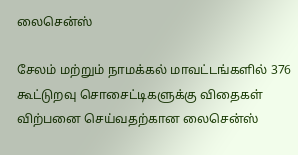லைசென்ஸ்

சேலம் மற்றும் நாமக்கல் மாவட்டங்களில் 376 கூட்டுறவு சொசைட்டிகளுக்கு விதைகள் விற்பனை செய்வதற்கான லைசென்ஸ்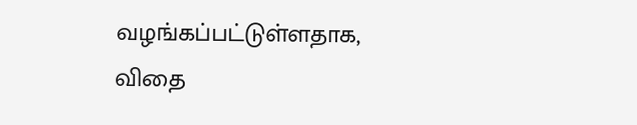வழங்கப்பட்டுள்ளதாக, விதை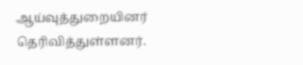ஆய்வுத்துறையினர் தெரிவித்துள்ளனர்.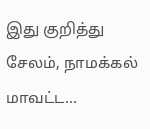இது குறித்து சேலம், நாமக்கல் மாவட்ட…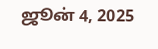ஜூன் 4, 2025